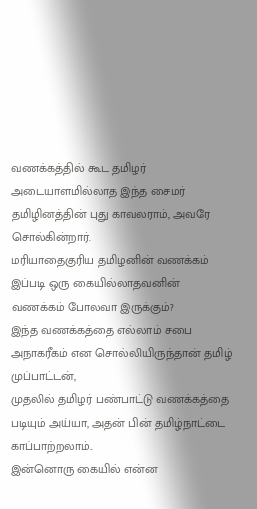வணக்கத்தில் கூட தமிழர் அடையாளமில்லாத இந்த சைமர் தமிழினத்தின் புது காவலராம், அவரே சொல்கின்றார்.
மரியாதைகுரிய தமிழனின் வணக்கம் இப்படி ஒரு கையில்லாதவனின் வணக்கம் போலவா இருக்கும்?
இந்த வணக்கத்தை எல்லாம் சபை அநாகரீகம் என சொல்லியிருந்தான் தமிழ் முப்பாட்டன்,
முதலில் தமிழர் பண்பாட்டு வணக்கத்தை படியும் அய்யா, அதன் பின் தமிழ்நாட்டை காப்பாற்றலாம்..
இன்னொரு கையில் என்ன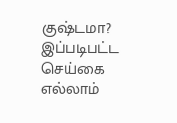குஷ்டமா?
இப்படிபட்ட செய்கை எல்லாம்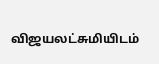விஜயலட்சுமியிடம்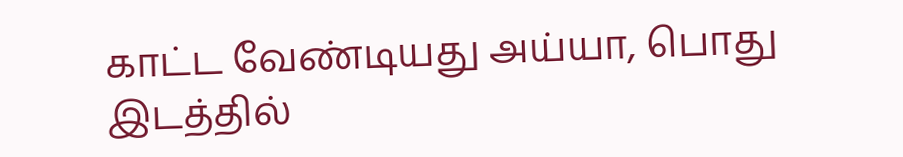காட்ட வேண்டியது அய்யா, பொது இடத்தில்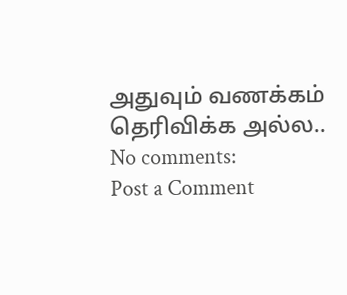அதுவும் வணக்கம் தெரிவிக்க அல்ல..
No comments:
Post a Comment